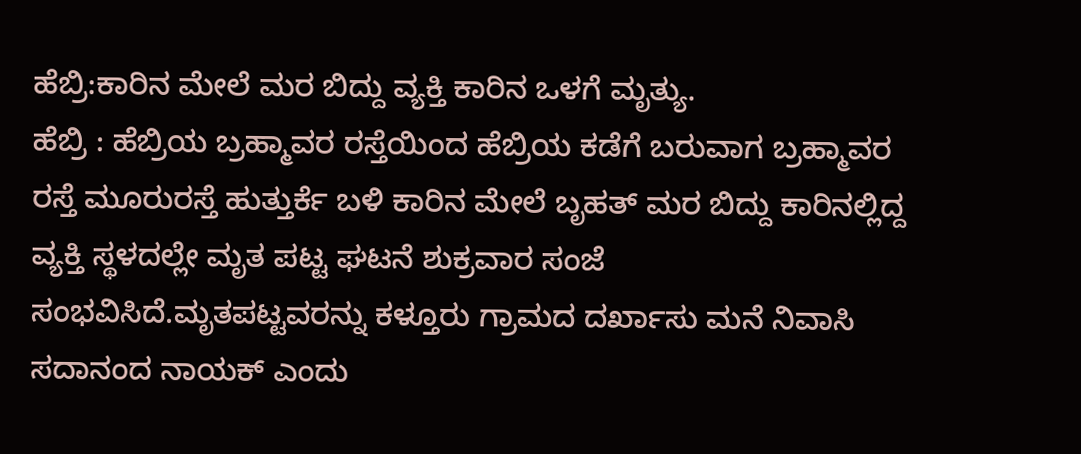ಹೆಬ್ರಿ:ಕಾರಿನ ಮೇಲೆ ಮರ ಬಿದ್ದು ವ್ಯಕ್ತಿ ಕಾರಿನ ಒಳಗೆ ಮೃತ್ಯು.
ಹೆಬ್ರಿ : ಹೆಬ್ರಿಯ ಬ್ರಹ್ಮಾವರ ರಸ್ತೆಯಿಂದ ಹೆಬ್ರಿಯ ಕಡೆಗೆ ಬರುವಾಗ ಬ್ರಹ್ಮಾವರ ರಸ್ತೆ ಮೂರುರಸ್ತೆ ಹುತ್ತುರ್ಕೆ ಬಳಿ ಕಾರಿನ ಮೇಲೆ ಬೃಹತ್ ಮರ ಬಿದ್ದು ಕಾರಿನಲ್ಲಿದ್ದ ವ್ಯಕ್ತಿ ಸ್ಥಳದಲ್ಲೇ ಮೃತ ಪಟ್ಟ ಘಟನೆ ಶುಕ್ರವಾರ ಸಂಜೆ ಸಂಭವಿಸಿದೆ.ಮೃತಪಟ್ಟವರನ್ನು ಕಳ್ತೂರು ಗ್ರಾಮದ ದರ್ಖಾಸು ಮನೆ ನಿವಾಸಿ ಸದಾನಂದ ನಾಯಕ್ ಎಂದು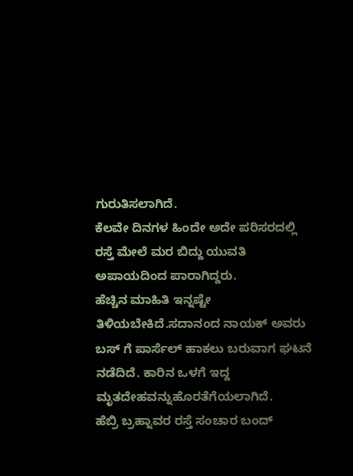ಗುರುತಿಸಲಾಗಿದೆ.
ಕೆಲವೇ ದಿನಗಳ ಹಿಂದೇ ಅದೇ ಪರಿಸರದಲ್ಲಿ ರಸ್ತೆ ಮೇಲೆ ಮರ ಬಿದ್ದು ಯುವತಿ ಅಪಾಯದಿಂದ ಪಾರಾಗಿದ್ದರು.
ಹೆಚ್ಚಿನ ಮಾಹಿತಿ ಇನ್ನಷ್ಟೇ ತಿಳಿಯಬೇಕಿದೆ.ಸದಾನಂದ ನಾಯಕ್ ಅವರು ಬಸ್ ಗೆ ಪಾರ್ಸೆಲ್ ಹಾಕಲು ಬರುವಾಗ ಘಟನೆ ನಡೆದಿದೆ. ಕಾರಿನ ಒಳಗೆ ಇದ್ದ ಮೃತದೇಹವನ್ನುಹೊರತೆಗೆಯಲಾಗಿದೆ.
ಹೆಬ್ರಿ ಬ್ರಹ್ನಾವರ ರಸ್ತೆ ಸಂಚಾರ ಬಂದ್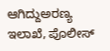ಆಗಿದ್ದುಅರಣ್ಯ ಇಲಾಖೆ, ಪೊಲೀಸ್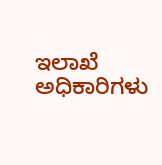ಇಲಾಖೆ ಅಧಿಕಾರಿಗಳು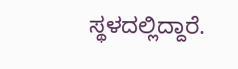ಸ್ಥಳದಲ್ಲಿದ್ದಾರೆ.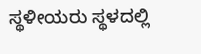ಸ್ಥಳೀಯರು ಸ್ಥಳದಲ್ಲಿ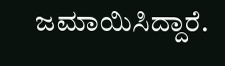ಜಮಾಯಿಸಿದ್ದಾರೆ.